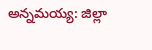అన్నమయ్య: జిల్లా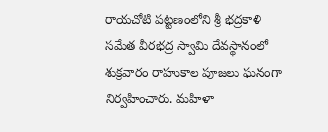రాయచోటి పట్టణంలోని శ్రీ భద్రకాళి సమేత వీరభద్ర స్వామి దేవస్థానంలో శుక్రవారం రాహుకాల పూజలు ఘనంగా నిర్వహించారు. మహిళా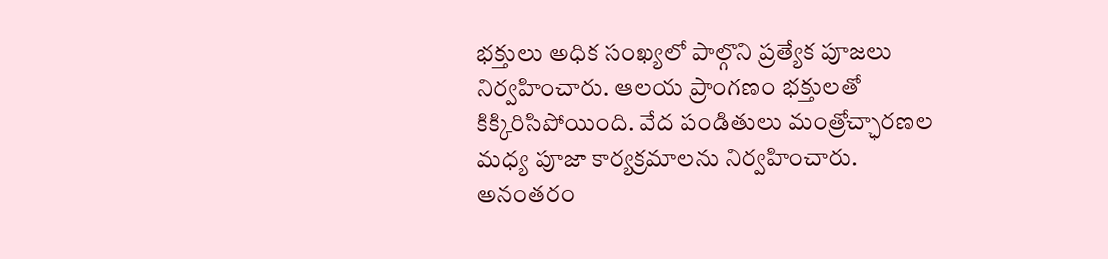భక్తులు అధిక సంఖ్యలో పాల్గొని ప్రత్యేక పూజలు నిర్వహించారు. ఆలయ ప్రాంగణం భక్తులతో కిక్కిరిసిపోయింది. వేద పండితులు మంత్రోచ్ఛారణల మధ్య పూజా కార్యక్రమాలను నిర్వహించారు. అనంతరం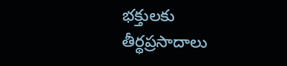భక్తులకు తీర్థప్రసాదాలు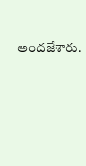అందజేశారు.